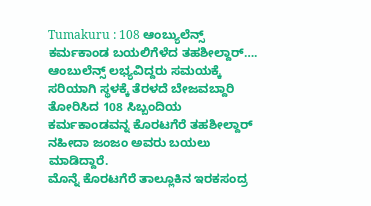Tumakuru : 108 ಆಂಬ್ಯುಲೆನ್ಸ್ ಕರ್ಮಕಾಂಡ ಬಯಲಿಗೆಳೆದ ತಹಶೀಲ್ದಾರ್….
ಆಂಬುಲೆನ್ಸ್ ಲಭ್ಯವಿದ್ದರು ಸಮಯಕ್ಕೆ ಸರಿಯಾಗಿ ಸ್ಥಳಕ್ಕೆ ತೆರಳದೆ ಬೇಜವಬ್ದಾರಿ ತೋರಿಸಿದ 108 ಸಿಬ್ಬಂದಿಯ ಕರ್ಮಕಾಂಡವನ್ನ ಕೊರಟಗೆರೆ ತಹಶೀಲ್ದಾರ್ ನಹೀದಾ ಜಂಜಂ ಅವರು ಬಯಲು ಮಾಡಿದ್ದಾರೆ.
ಮೊನ್ನೆ ಕೊರಟಗೆರೆ ತಾಲ್ಲೂಕಿನ ಇರಕಸಂದ್ರ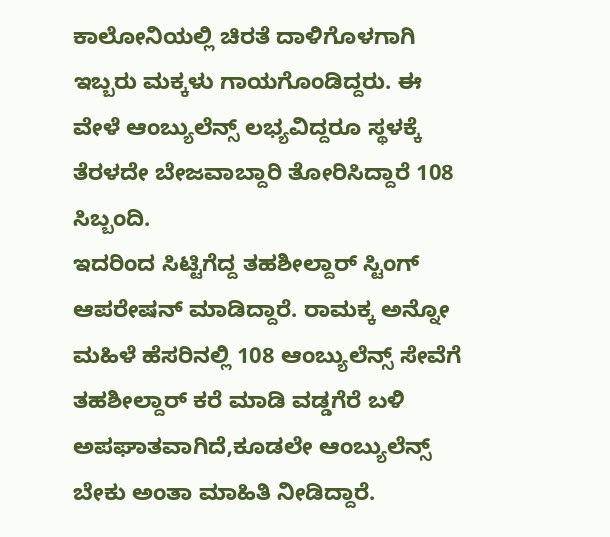ಕಾಲೋನಿಯಲ್ಲಿ ಚಿರತೆ ದಾಳಿಗೊಳಗಾಗಿ ಇಬ್ಬರು ಮಕ್ಕಳು ಗಾಯಗೊಂಡಿದ್ದರು. ಈ ವೇಳೆ ಆಂಬ್ಯುಲೆನ್ಸ್ ಲಭ್ಯವಿದ್ದರೂ ಸ್ಥಳಕ್ಕೆ ತೆರಳದೇ ಬೇಜವಾಬ್ದಾರಿ ತೋರಿಸಿದ್ದಾರೆ 108 ಸಿಬ್ಬಂದಿ.
ಇದರಿಂದ ಸಿಟ್ಟಿಗೆದ್ದ ತಹಶೀಲ್ದಾರ್ ಸ್ಟಿಂಗ್ ಆಪರೇಷನ್ ಮಾಡಿದ್ದಾರೆ. ರಾಮಕ್ಕ ಅನ್ನೋ ಮಹಿಳೆ ಹೆಸರಿನಲ್ಲಿ 108 ಆಂಬ್ಯುಲೆನ್ಸ್ ಸೇವೆಗೆ ತಹಶೀಲ್ದಾರ್ ಕರೆ ಮಾಡಿ ವಡ್ಡಗೆರೆ ಬಳಿ ಅಪಘಾತವಾಗಿದೆ,ಕೂಡಲೇ ಆಂಬ್ಯುಲೆನ್ಸ್ ಬೇಕು ಅಂತಾ ಮಾಹಿತಿ ನೀಡಿದ್ದಾರೆ.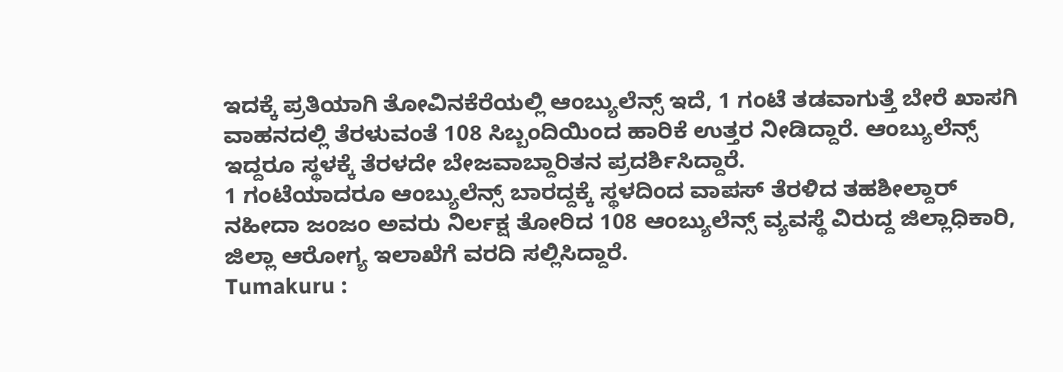ಇದಕ್ಕೆ ಪ್ರತಿಯಾಗಿ ತೋವಿನಕೆರೆಯಲ್ಲಿ ಆಂಬ್ಯುಲೆನ್ಸ್ ಇದೆ, 1 ಗಂಟೆ ತಡವಾಗುತ್ತೆ ಬೇರೆ ಖಾಸಗಿ ವಾಹನದಲ್ಲಿ ತೆರಳುವಂತೆ 108 ಸಿಬ್ಬಂದಿಯಿಂದ ಹಾರಿಕೆ ಉತ್ತರ ನೀಡಿದ್ದಾರೆ. ಆಂಬ್ಯುಲೆನ್ಸ್ ಇದ್ದರೂ ಸ್ಥಳಕ್ಕೆ ತೆರಳದೇ ಬೇಜವಾಬ್ದಾರಿತನ ಪ್ರದರ್ಶಿಸಿದ್ದಾರೆ.
1 ಗಂಟೆಯಾದರೂ ಆಂಬ್ಯುಲೆನ್ಸ್ ಬಾರದ್ದಕ್ಕೆ ಸ್ಥಳದಿಂದ ವಾಪಸ್ ತೆರಳಿದ ತಹಶೀಲ್ದಾರ್ ನಹೀದಾ ಜಂಜಂ ಅವರು ನಿರ್ಲಕ್ಷ ತೋರಿದ 108 ಆಂಬ್ಯುಲೆನ್ಸ್ ವ್ಯವಸ್ಥೆ ವಿರುದ್ದ ಜಿಲ್ಲಾಧಿಕಾರಿ, ಜಿಲ್ಲಾ ಆರೋಗ್ಯ ಇಲಾಖೆಗೆ ವರದಿ ಸಲ್ಲಿಸಿದ್ದಾರೆ.
Tumakuru :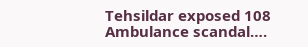Tehsildar exposed 108 Ambulance scandal….